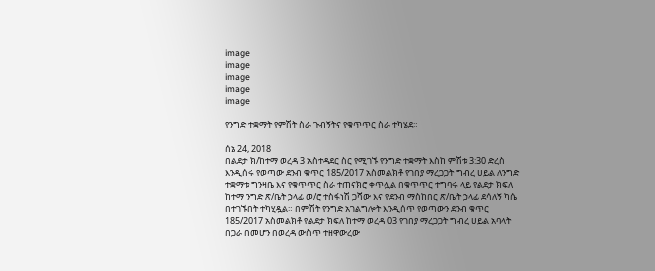image
image
image
image
image

የንግድ ተቋማት የምሽት ስራ ጉብኝትና የቁጥጥር ስራ ተካሄደ።

ሰኔ 24, 2018
በልደታ ክ/ከተማ ወረዳ 3 አስተዳደር ስር የሚገኙ የንግድ ተቋማት እስከ ምሽቱ 3:30 ድረስ እንዲሰሩ የወጣው ደንብ ቁጥር 185/2017 አስመልክቶ የገበያ ማረጋጋት ግብረ ሀይል ለንግድ ተቋማቱ ግንዛቤ እና የቁጥጥር ስራ ተጠናክሮ ቀጥሏል በቁጥጥር ተግባሩ ላይ የልደታ ክፍለ ከተማ ንግድ ጽ/ቤት ኃላፊ ወ/ሮ ተስፋነሽ ጋሻው እና የደንብ ማስከበር ጽ/ቤት ኃላፊ ደሳለኝ ካሴ በተገኙበት ተካሂዷል። በምሽት የንግድ አገልግሎት እንዲሰጥ የወጣውን ደንብ ቁጥር 185/2017 አስመልክቶ የልደታ ክፍለ ከተማ ወረዳ 03 የገበያ ማረጋጋት ግብረ ሀይል አባላት በጋራ በመሆን በወረዳ ውስጥ ተዘዋውረው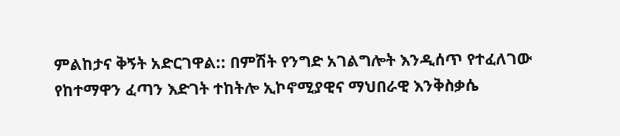ምልከታና ቅኝት አድርገዋል:: በምሽት የንግድ አገልግሎት እንዲሰጥ የተፈለገው የከተማዋን ፈጣን እድገት ተከትሎ ኢኮኖሚያዊና ማህበራዊ እንቅስቃሴ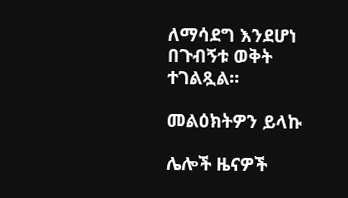ለማሳደግ እንደሆነ በጉብኝቱ ወቅት ተገልጿል።

መልዕክትዎን ይላኩ

ሌሎች ዜናዎች